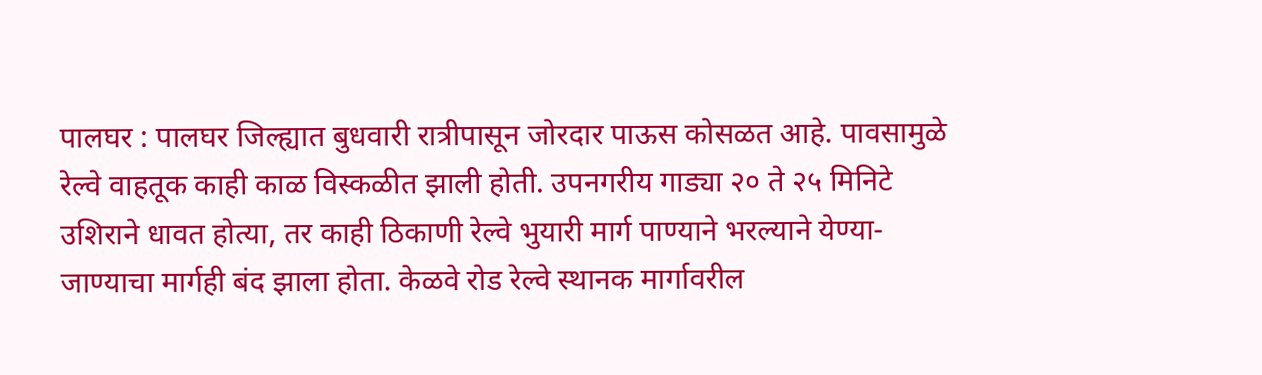पालघर : पालघर जिल्ह्यात बुधवारी रात्रीपासून जोरदार पाऊस कोसळत आहे. पावसामुळे रेल्वे वाहतूक काही काळ विस्कळीत झाली होती. उपनगरीय गाड्या २० ते २५ मिनिटे उशिराने धावत होत्या, तर काही ठिकाणी रेल्वे भुयारी मार्ग पाण्याने भरल्याने येण्या-जाण्याचा मार्गही बंद झाला होता. केळवे रोड रेल्वे स्थानक मार्गावरील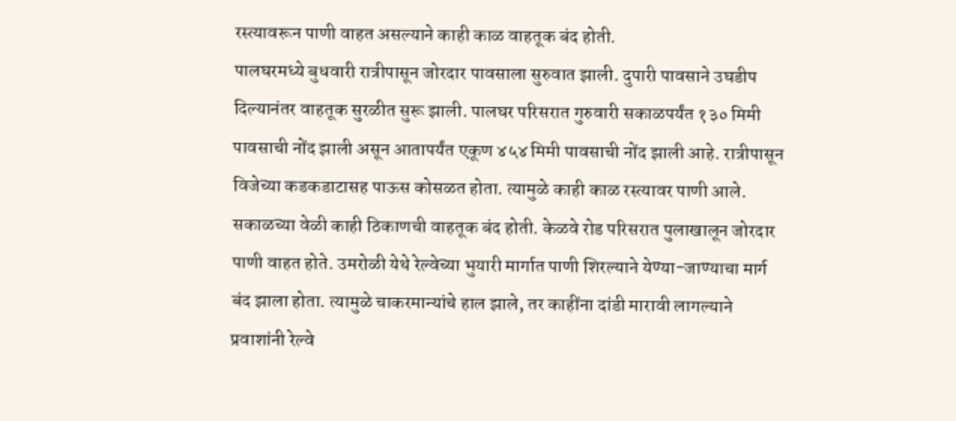रस्त्यावरून पाणी वाहत असल्याने काही काळ वाहतूक बंद होती.
पालघरमध्ये बुधवारी रात्रीपासून जोरदार पावसाला सुरुवात झाली. दुपारी पावसाने उघडीप दिल्यानंतर वाहतूक सुरळीत सुरू झाली. पालघर परिसरात गुरुवारी सकाळपर्यंत १३० मिमी पावसाची नोंद झाली असून आतापर्यंत एकूण ४५४ मिमी पावसाची नोंद झाली आहे. रात्रीपासून विजेच्या कडकडाटासह पाऊस कोसळत होता. त्यामुळे काही काळ रस्त्यावर पाणी आले. सकाळच्या वेळी काही ठिकाणची वाहतूक बंद होती. केळवे रोड परिसरात पुलाखालून जोरदार पाणी वाहत होते. उमरोळी येथे रेल्वेच्या भुयारी मार्गात पाणी शिरल्याने येण्या-जाण्याचा मार्ग बंद झाला होता. त्यामुळे चाकरमान्यांचे हाल झाले, तर काहींना दांडी मारावी लागल्याने प्रवाशांनी रेल्वे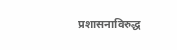प्रशासनाविरुद्ध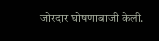जोरदार घोषणाबाजी केली.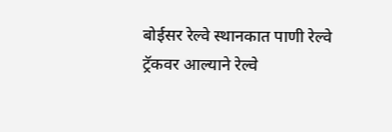बोईसर रेल्वे स्थानकात पाणी रेल्वे ट्रॅकवर आल्याने रेल्वे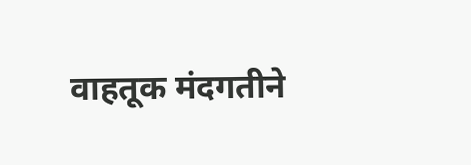वाहतूक मंदगतीने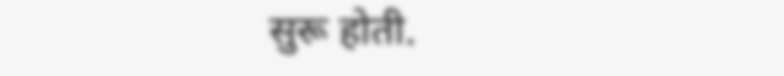सुरू होती.